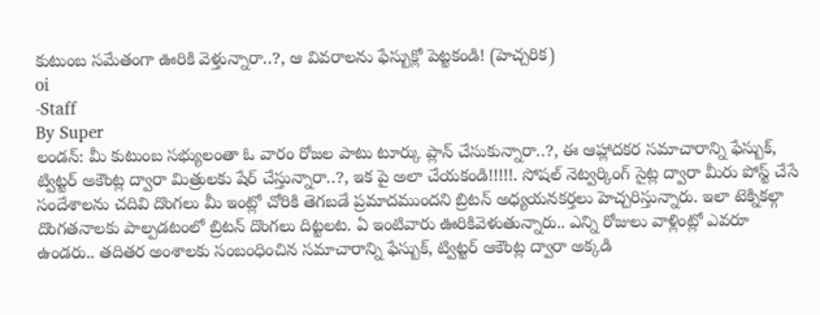కుటుంబ సమేతంగా ఊరికి వెళ్తున్నారా..?, ఆ వివరాలను ఫేస్బుక్లో పెట్టకండి! (హెచ్చరిక)
oi
-Staff
By Super
లండన్: మీ కుటుంబ సభ్యులంతా ఓ వారం రోజల పాటు టూర్కు ప్లాన్ చేసుకున్నారా..?, ఈ ఆహ్లాదకర సమాచారాన్ని ఫేస్బుక్, ట్విట్టర్ అకౌంట్ల ద్వారా మిత్రులకు షేర్ చేస్తున్నారా..?, ఇక పై అలా చేయకండి!!!!!. సోషల్ నెట్వర్కింగ్ సైట్ల ద్వారా మీరు పోస్ట్ చేసే సందేశాలను చదివి దొంగలు మీ ఇంట్లో చోరికి తెగబడే ప్రమాదముందని బ్రిటన్ అధ్యయనకర్తలు హెచ్చరిస్తున్నారు. ఇలా టెక్నికల్గా దొంగతనాలకు పాల్పడటంలో బ్రిటన్ దొంగలు దిట్టలట. ఏ ఇంటివారు ఊరికివెళుతున్నారు.. ఎన్ని రోజులు వాళ్లింట్లో ఎవరూ ఉండరు.. తదితర అంశాలకు సంబంధించిన సమాచారాన్ని ఫేస్బుక్, ట్విట్టర్ ఆకౌంట్ల ద్వారా అక్కడి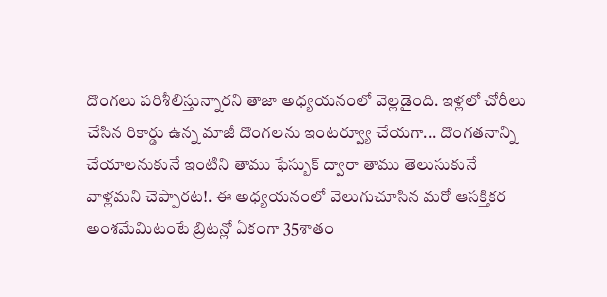దొంగలు పరిశీలిస్తున్నారని తాజా అధ్యయనంలో వెల్లడైంది. ఇళ్లలో చోరీలు చేసిన రికార్డు ఉన్న మాజీ దొంగలను ఇంటర్వ్యూ చేయగా... దొంగతనాన్ని చేయాలనుకునే ఇంటిని తాము ఫేస్బుక్ ద్వారా తాము తెలుసుకునే వాళ్లమని చెప్పారట!. ఈ అధ్యయనంలో వెలుగుచూసిన మరో ఆసక్తికర అంశమేమిటంటే బ్రిటన్లో ఏకంగా 35శాతం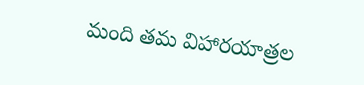మంది తమ విహారయాత్రల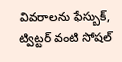వివరాలను ఫేస్బుక్, ట్విట్టర్ వంటి సోషల్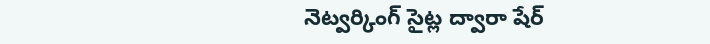నెట్వర్కింగ్ సైట్ల ద్వారా షేర్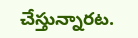చేస్తున్నారట.